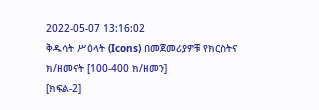2022-05-07 13:16:02
ቅዱሳት ሥዕላት (Icons) በመጀመሪያዎቹ የክርስትና ክ/ዘመናት [100-400 ክ/ዘመን]
[ክፍል-2]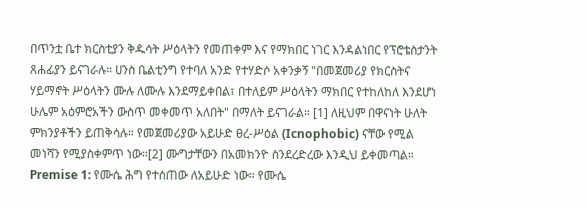በጥንቷ ቤተ ክርስቲያን ቅዱሳት ሥዕላትን የመጠቀም እና የማክበር ነገር እንዳልነበር የፕሮቴስታንት ጸሐፊያን ይናገራሉ። ሀንስ ቤልቲንግ የተባለ አንድ የተሃድሶ አቀንቃኝ "በመጀመሪያ የክርስትና ሃይማኖት ሥዕላትን ሙሉ ለሙሉ እንደማይቀበል፣ በተለይም ሥዕላትን ማክበር የተከለከለ እንደሆነ ሁሌም አዕምሮአችን ውስጥ መቀመጥ አለበት" በማለት ይናገራል። [1] ለዚህም በዋናነት ሁለት ምክንያቶችን ይጠቅሳሉ። የመጀመሪያው አይሁድ ፀረ-ሥዕል (Icnophobic) ናቸው የሚል መነሻን የሚያስቀምጥ ነው።[2] ሙግታቸውን በአመክንዮ ስንደረድረው እንዲህ ይቀመጣል።
Premise 1: የሙሴ ሕግ የተሰጠው ለአይሁድ ነው። የሙሴ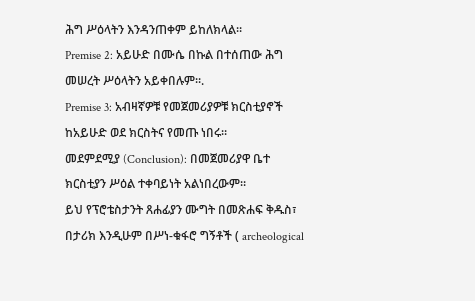ሕግ ሥዕላትን እንዳንጠቀም ይከለክላል።
Premise 2: አይሁድ በሙሴ በኩል በተሰጠው ሕግ መሠረት ሥዕላትን አይቀበሉም።.
Premise 3: አብዛኛዎቹ የመጀመሪያዎቹ ክርስቲያኖች ከአይሁድ ወደ ክርስትና የመጡ ነበሩ።
መደምደሚያ (Conclusion): በመጀመሪያዋ ቤተ ክርስቲያን ሥዕል ተቀባይነት አልነበረውም።
ይህ የፕሮቴስታንት ጸሐፊያን ሙግት በመጽሐፍ ቅዱስ፣ በታሪክ እንዲሁም በሥነ-ቁፋሮ ግኝቶች ( archeological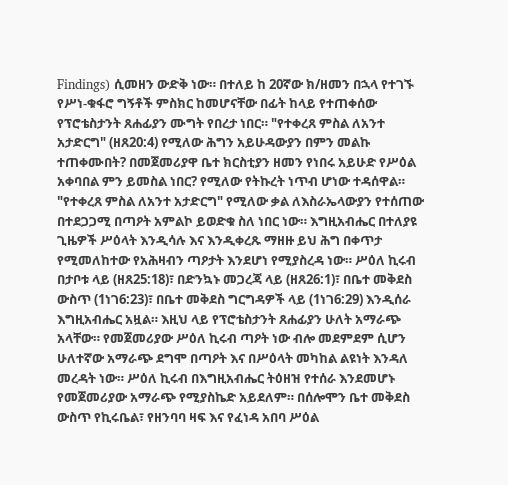Findings) ሲመዘን ውድቅ ነው። በተለይ ከ 20ኛው ክ/ዘመን በኋላ የተገኙ የሥነ-ቁፋሮ ግኝቶች ምስክር ከመሆናቸው በፊት ከላይ የተጠቀሰው የፕሮቴስታንት ጸሐፊያን ሙግት የበረታ ነበር። "የተቀረጸ ምስል ለአንተ አታድርግ" (ዘጸ20:4) የሚለው ሕግን አይሁዳውያን በምን መልኩ ተጠቀሙበት? በመጀመሪያዋ ቤተ ክርስቲያን ዘመን የነበሩ አይሁድ የሥዕል አቀባበል ምን ይመስል ነበር? የሚለው የትኩረት ነጥብ ሆነው ተዳሰዋል።
"የተቀረጸ ምስል ለአንተ አታድርግ" የሚለው ቃል ለእስራኤላውያን የተሰጠው በተደጋጋሚ በጣዖት አምልኮ ይወድቁ ስለ ነበር ነው። እግዚአብሔር በተለያዩ ጊዜዎች ሥዕላት እንዲሳሉ እና እንዲቀረጹ ማዘዙ ይህ ሕግ በቀጥታ የሚመለከተው የአሕዛብን ጣዖታት እንደሆነ የሚያስረዳ ነው። ሥዕለ ኪሩብ በታቦቱ ላይ (ዘጸ25:18)፣ በድንኳኑ መጋረጃ ላይ (ዘጸ26:1)፣ በቤተ መቅደስ ውስጥ (1ነገ6:23)፣ በቤተ መቅደስ ግርግዳዎች ላይ (1ነገ6:29) እንዲሰራ እግዚአብሔር አዟል። እዚህ ላይ የፕሮቴስታንት ጸሐፊያን ሁለት አማራጭ አላቸው። የመጀመሪያው ሥዕለ ኪሩብ ጣዖት ነው ብሎ መደምደም ሲሆን ሁለተኛው አማራጭ ደግሞ በጣዖት እና በሥዕላት መካከል ልዩነት እንዳለ መረዳት ነው። ሥዕለ ኪሩብ በእግዚአብሔር ትዕዘዝ የተሰራ እንደመሆኑ የመጀመሪያው አማራጭ የሚያስኬድ አይደለም። በሰሎሞን ቤተ መቅደስ ውስጥ የኪሩቤል፣ የዘንባባ ዛፍ እና የፈነዳ አበባ ሥዕል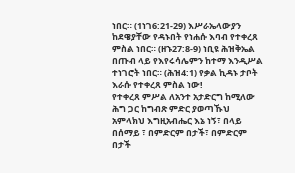ነበር። (1ነገ6:21-29) እሥራኤላውያን ከደዌያቸው የዳኑበት የነሐሱ እባብ የተቀረጸ ምስል ነበር። (ዘኁ27:8-9) ነቢዩ ሕዝቅኤል በጡብ ላይ የእየሩሳሌምን ከተማ እንዲሥል ተነገሮት ነበር። (ሕዝ4:1) የቃል ኪዳኑ ታቦት እራሱ የተቀረጸ ምስል ነው!
የተቀረጸ ምሥል ለአንተ አታድርግ ከሚለው ሕግ ጋር ከግብጽ ምድር ያወጣኹህ አምላክህ እግዚአብሔር እኔ ነኝ፣ በላይ በሰማይ ፣ በምድርም በታች፣ በምድርም በታች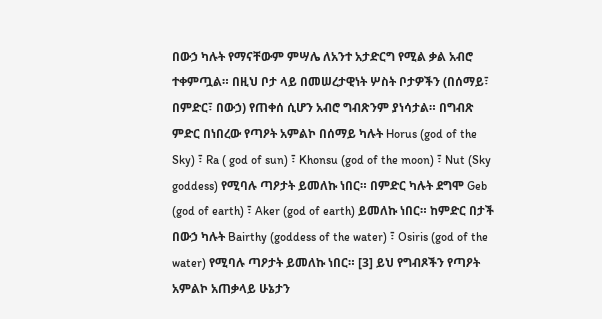በውኃ ካሉት የማናቸውም ምሣሌ ለአንተ አታድርግ የሚል ቃል አብሮ ተቀምጧል። በዚህ ቦታ ላይ በመሠረታዊነት ሦስት ቦታዎችን (በሰማይ፣ በምድር፣ በውኃ) የጠቀሰ ሲሆን አብሮ ግብጽንም ያነሳታል። በግብጽ ምድር በነበረው የጣዖት አምልኮ በሰማይ ካሉት Horus (god of the Sky) ፣ Ra ( god of sun) ፣ Khonsu (god of the moon) ፣ Nut (Sky goddess) የሚባሉ ጣዖታት ይመለኩ ነበር። በምድር ካሉት ደግሞ Geb (god of earth) ፣ Aker (god of earth) ይመለኩ ነበር። ከምድር በታች በውኃ ካሉት Bairthy (goddess of the water) ፣ Osiris (god of the water) የሚባሉ ጣዖታት ይመለኩ ነበር። [3] ይህ የግብጾችን የጣዖት አምልኮ አጠቃላይ ሁኔታን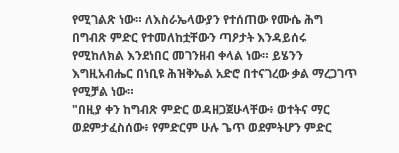የሚገልጽ ነው። ለእስራኤላውያን የተሰጠው የሙሴ ሕግ በግብጽ ምድር የተመለከቷቸውን ጣዖታት እንዳይሰሩ የሚከለክል እንደነበር መገንዘብ ቀላል ነው። ይሄንን እግዚአብሔር በነቢዩ ሕዝቅኤል አድሮ በተናገረው ቃል ማረጋገጥ የሚቻል ነው።
"በዚያ ቀን ከግብጽ ምድር ወዳዘጋጀሁላቸው፥ ወተትና ማር ወደምታፈስሰው፥ የምድርም ሁሉ ጌጥ ወደምትሆን ምድር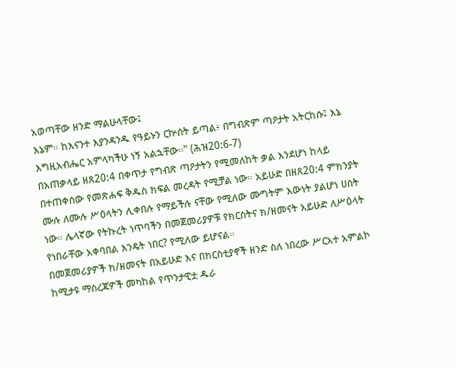አወጣቸው ዘንድ ማልሁላቸው፤
እኔም። ከእናንተ እያንዳንዱ የዓይኑን ርኵሰት ይጣል፥ በግብጽም ጣዖታት አትርከሱ፤ እኔ እግዚአብሔር አምላካችሁ ነኝ አልኋቸው።" (ሕዝ20:6-7)
በአጠቃላይ ዘጸ20:4 በቀጥታ የግብጽ ጣዖታትን የሚመለከት ቃል እንደሆነ ከላይ በተጠቀሰው የመጽሐፍ ቅዱስ ክፍል መረዳት የሚቻል ነው። አይሁድ በዘጸ20:4 ምክንያት ሙሉ ለሙሉ ሥዕላትን ሊቀበሉ የማይችሉ ናቸው የሚለው ሙግትም እውነት ያልሆነ ሀሰት ነው። ሌላኛው የትኩረት ነጥባችን በመጀመሪያዎቹ የክርስትና ክ/ዘመናት አይሁድ ለሥዕላት የነበራቸው አቀባበል እንዴት ነበር? የሚለው ይሆናል።
በመጀመሪያዎች ክ/ዘመናት በአይሁድ እና በክርስቲያኖች ዘንድ ስለ ነበረው ሥርአተ አምልኮ ከሚታዩ ማስረጃዎች መካከል የጥንታዊቷ ዱራ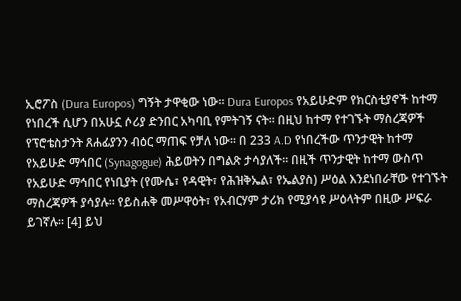ኢሮፖስ (Dura Europos) ግኝት ታዋቂው ነው። Dura Europos የአይሁድም የክርስቲያኖች ከተማ የነበረች ሲሆን በአሁኗ ሶሪያ ድንበር አካባቢ የምትገኝ ናት። በዚህ ከተማ የተገኙት ማስረጃዎች የፕሮቴስታንት ጸሐፊያንን ብዕር ማጠፍ የቻለ ነው። በ 233 A.D የነበረችው ጥንታዊት ከተማ የአይሁድ ማኅበር (Synagogue) ሕይወትን በግልጽ ታሳያለች። በዚች ጥንታዊት ከተማ ውስጥ የአይሁድ ማኅበር የነቢያት (የሙሴ፣ የዳዊት፣ የሕዝቅኤል፣ የኤልያስ) ሥዕል እንደነበራቸው የተገኙት ማስረጃዎች ያሳያሉ። የይስሐቅ መሥዋዕት፣ የአብርሃም ታሪክ የሚያሳዩ ሥዕላትም በዚው ሥፍራ ይገኛሉ። [4] ይህ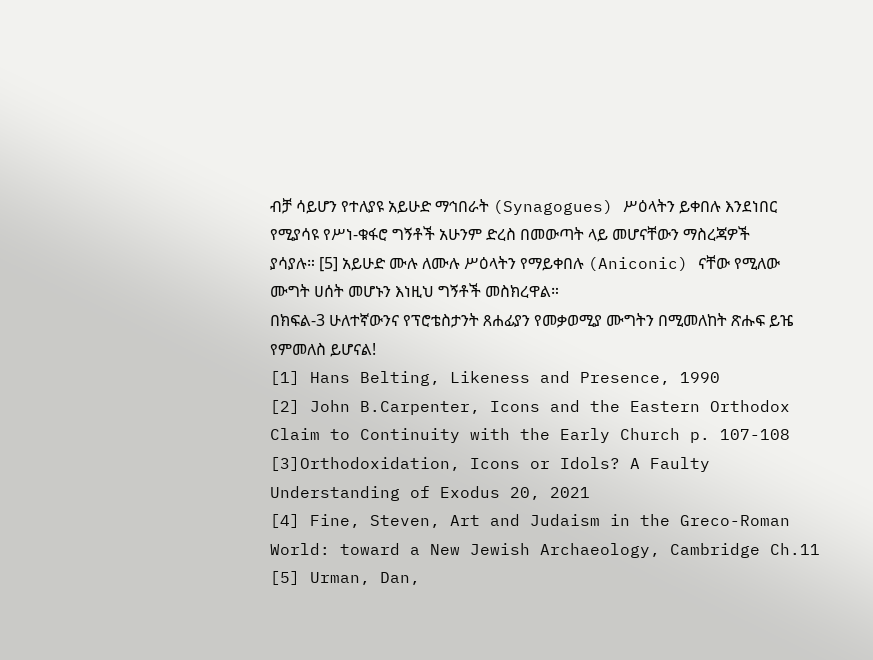ብቻ ሳይሆን የተለያዩ አይሁድ ማኅበራት (Synagogues) ሥዕላትን ይቀበሉ እንደነበር የሚያሳዩ የሥነ-ቁፋሮ ግኝቶች አሁንም ድረስ በመውጣት ላይ መሆናቸውን ማስረጃዎች ያሳያሉ። [5] አይሁድ ሙሉ ለሙሉ ሥዕላትን የማይቀበሉ (Aniconic) ናቸው የሚለው ሙግት ሀሰት መሆኑን እነዚህ ግኝቶች መስክረዋል።
በክፍል-3 ሁለተኛውንና የፕሮቴስታንት ጸሐፊያን የመቃወሚያ ሙግትን በሚመለከት ጽሑፍ ይዤ የምመለስ ይሆናል!
[1] Hans Belting, Likeness and Presence, 1990
[2] John B.Carpenter, Icons and the Eastern Orthodox Claim to Continuity with the Early Church p. 107-108
[3]Orthodoxidation, Icons or Idols? A Faulty Understanding of Exodus 20, 2021
[4] Fine, Steven, Art and Judaism in the Greco-Roman World: toward a New Jewish Archaeology, Cambridge Ch.11
[5] Urman, Dan,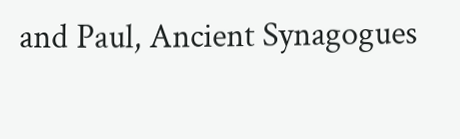and Paul, Ancient Synagogues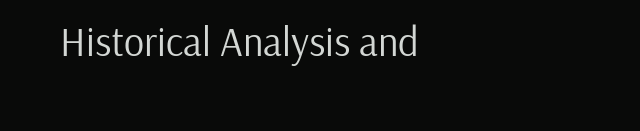Historical Analysis and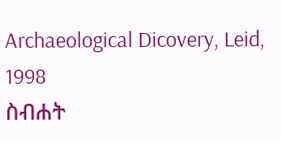Archaeological Dicovery, Leid, 1998
ስብሐት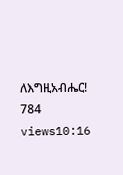ለእግዚአብሔር!
784 views10:16